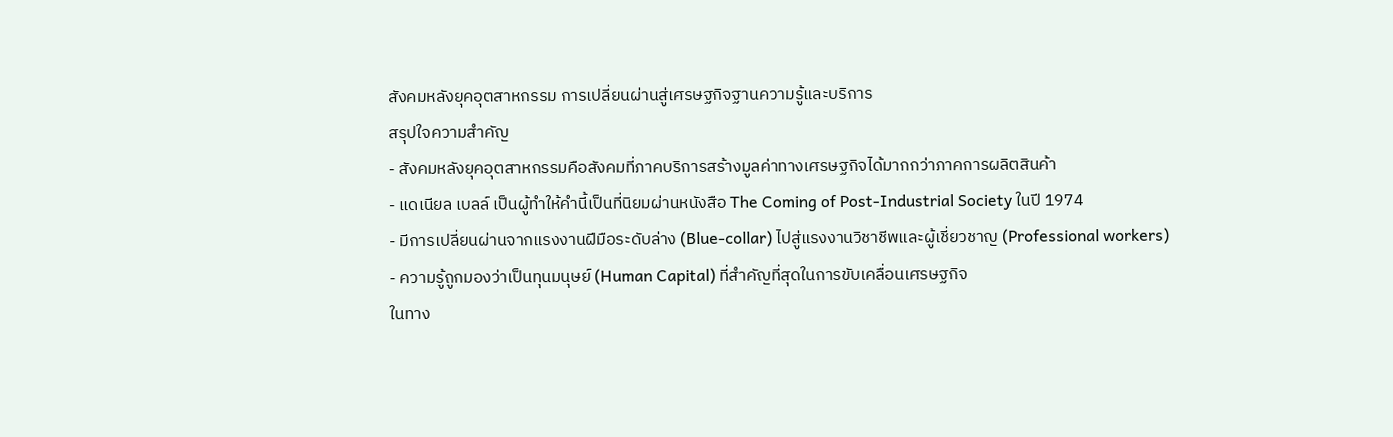สังคมหลังยุคอุตสาหกรรม การเปลี่ยนผ่านสู่เศรษฐกิจฐานความรู้และบริการ
สรุปใจความสำคัญ
- สังคมหลังยุคอุตสาหกรรมคือสังคมที่ภาคบริการสร้างมูลค่าทางเศรษฐกิจได้มากกว่าภาคการผลิตสินค้า
- แดเนียล เบลล์ เป็นผู้ทำให้คำนี้เป็นที่นิยมผ่านหนังสือ The Coming of Post-Industrial Society ในปี 1974
- มีการเปลี่ยนผ่านจากแรงงานฝีมือระดับล่าง (Blue-collar) ไปสู่แรงงานวิชาชีพและผู้เชี่ยวชาญ (Professional workers)
- ความรู้ถูกมองว่าเป็นทุนมนุษย์ (Human Capital) ที่สำคัญที่สุดในการขับเคลื่อนเศรษฐกิจ
ในทาง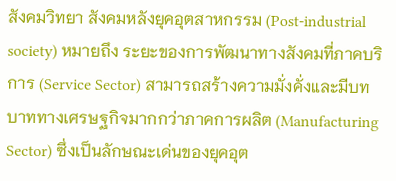สังคมวิทยา สังคมหลังยุคอุตสาหกรรม (Post-industrial society) หมายถึง ระยะของการพัฒนาทางสังคมที่ภาคบริการ (Service Sector) สามารถสร้างความมั่งคั่งและมีบทบาททางเศรษฐกิจมากกว่าภาคการผลิต (Manufacturing Sector) ซึ่งเป็นลักษณะเด่นของยุคอุต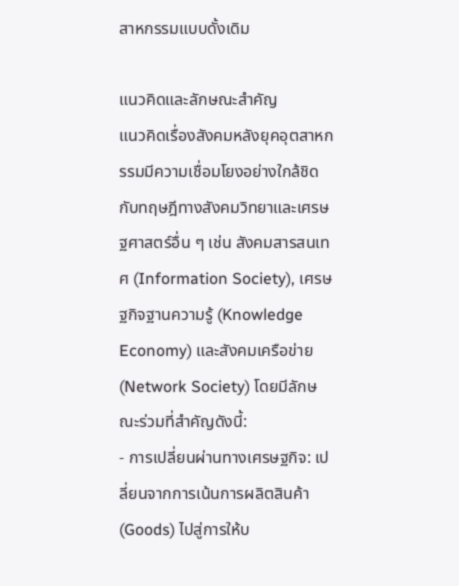สาหกรรมแบบดั้งเดิม

แนวคิดและลักษณะสำคัญ
แนวคิดเรื่องสังคมหลังยุคอุตสาหกรรมมีความเชื่อมโยงอย่างใกล้ชิดกับทฤษฎีทางสังคมวิทยาและเศรษฐศาสตร์อื่น ๆ เช่น สังคมสารสนเทศ (Information Society), เศรษฐกิจฐานความรู้ (Knowledge Economy) และสังคมเครือข่าย (Network Society) โดยมีลักษณะร่วมที่สำคัญดังนี้:
- การเปลี่ยนผ่านทางเศรษฐกิจ: เปลี่ยนจากการเน้นการผลิตสินค้า (Goods) ไปสู่การให้บ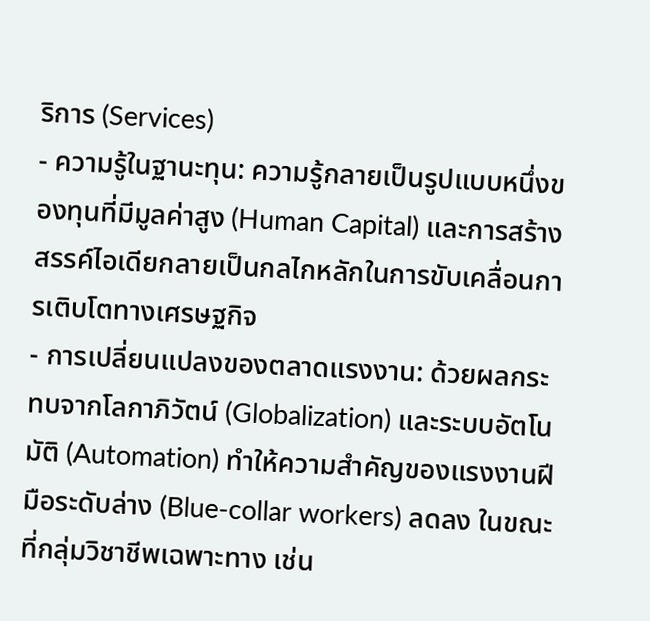ริการ (Services)
- ความรู้ในฐานะทุน: ความรู้กลายเป็นรูปแบบหนึ่งของทุนที่มีมูลค่าสูง (Human Capital) และการสร้างสรรค์ไอเดียกลายเป็นกลไกหลักในการขับเคลื่อนการเติบโตทางเศรษฐกิจ
- การเปลี่ยนแปลงของตลาดแรงงาน: ด้วยผลกระทบจากโลกาภิวัตน์ (Globalization) และระบบอัตโนมัติ (Automation) ทำให้ความสำคัญของแรงงานฝีมือระดับล่าง (Blue-collar workers) ลดลง ในขณะที่กลุ่มวิชาชีพเฉพาะทาง เช่น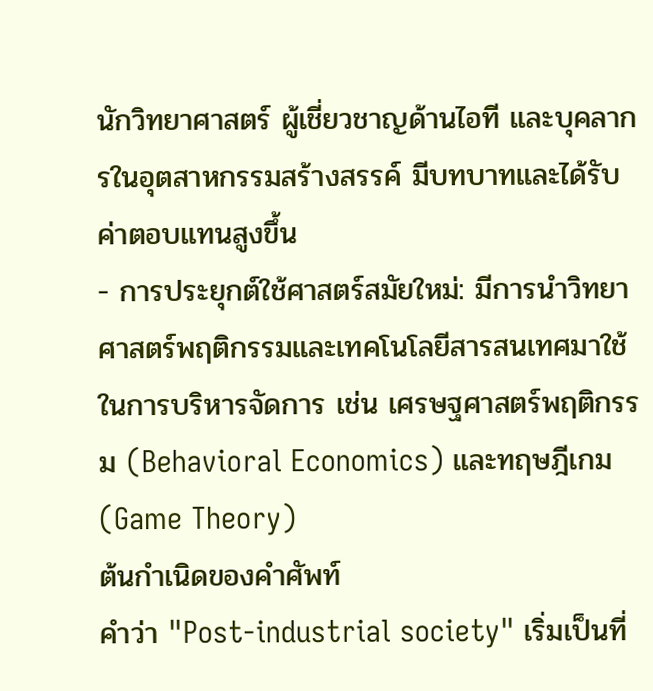นักวิทยาศาสตร์ ผู้เชี่ยวชาญด้านไอที และบุคลากรในอุตสาหกรรมสร้างสรรค์ มีบทบาทและได้รับค่าตอบแทนสูงขึ้น
- การประยุกต์ใช้ศาสตร์สมัยใหม่: มีการนำวิทยาศาสตร์พฤติกรรมและเทคโนโลยีสารสนเทศมาใช้ในการบริหารจัดการ เช่น เศรษฐศาสตร์พฤติกรรม (Behavioral Economics) และทฤษฎีเกม (Game Theory)
ต้นกำเนิดของคำศัพท์
คำว่า "Post-industrial society" เริ่มเป็นที่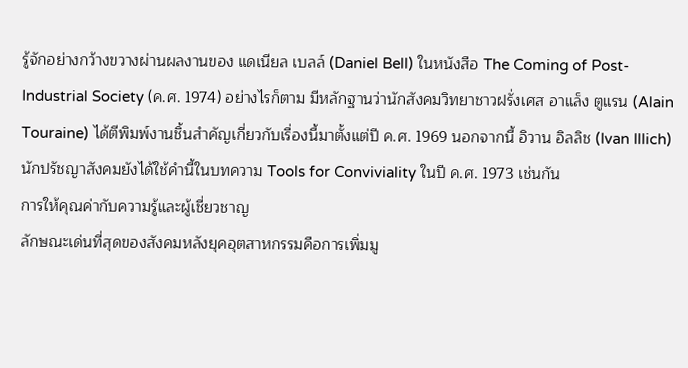รู้จักอย่างกว้างขวางผ่านผลงานของ แดเนียล เบลล์ (Daniel Bell) ในหนังสือ The Coming of Post-Industrial Society (ค.ศ. 1974) อย่างไรก็ตาม มีหลักฐานว่านักสังคมวิทยาชาวฝรั่งเศส อาแล็ง ตูแรน (Alain Touraine) ได้ตีพิมพ์งานชิ้นสำคัญเกี่ยวกับเรื่องนี้มาตั้งแต่ปี ค.ศ. 1969 นอกจากนี้ อิวาน อิลลิช (Ivan Illich) นักปรัชญาสังคมยังได้ใช้คำนี้ในบทความ Tools for Conviviality ในปี ค.ศ. 1973 เช่นกัน
การให้คุณค่ากับความรู้และผู้เชี่ยวชาญ
ลักษณะเด่นที่สุดของสังคมหลังยุคอุตสาหกรรมคือการเพิ่มมู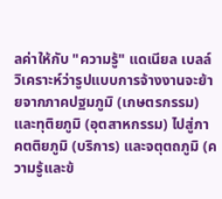ลค่าให้กับ "ความรู้" แดเนียล เบลล์ วิเคราะห์ว่ารูปแบบการจ้างงานจะย้ายจากภาคปฐมภูมิ (เกษตรกรรม) และทุติยภูมิ (อุตสาหกรรม) ไปสู่ภาคตติยภูมิ (บริการ) และจตุตถภูมิ (ความรู้และข้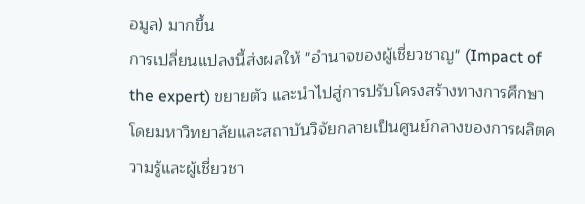อมูล) มากขึ้น
การเปลี่ยนแปลงนี้ส่งผลให้ "อำนาจของผู้เชี่ยวชาญ" (Impact of the expert) ขยายตัว และนำไปสู่การปรับโครงสร้างทางการศึกษา โดยมหาวิทยาลัยและสถาบันวิจัยกลายเป็นศูนย์กลางของการผลิตความรู้และผู้เชี่ยวชา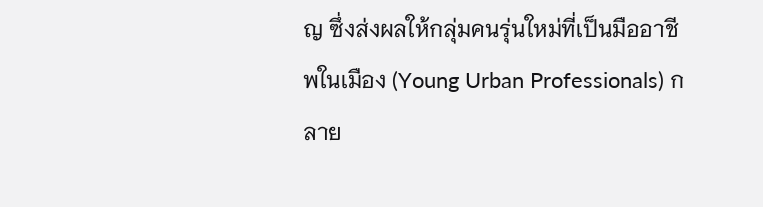ญ ซึ่งส่งผลให้กลุ่มคนรุ่นใหม่ที่เป็นมืออาชีพในเมือง (Young Urban Professionals) กลาย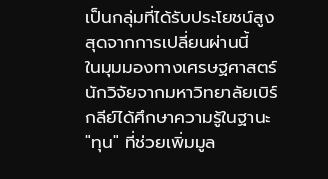เป็นกลุ่มที่ได้รับประโยชน์สูงสุดจากการเปลี่ยนผ่านนี้
ในมุมมองทางเศรษฐศาสตร์ นักวิจัยจากมหาวิทยาลัยเบิร์กลีย์ได้ศึกษาความรู้ในฐานะ "ทุน" ที่ช่วยเพิ่มมูล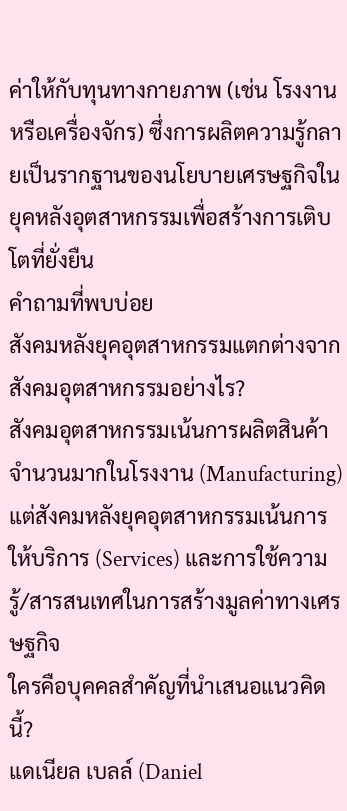ค่าให้กับทุนทางกายภาพ (เช่น โรงงานหรือเครื่องจักร) ซึ่งการผลิตความรู้กลายเป็นรากฐานของนโยบายเศรษฐกิจในยุคหลังอุตสาหกรรมเพื่อสร้างการเติบโตที่ยั่งยืน
คำถามที่พบบ่อย
สังคมหลังยุคอุตสาหกรรมแตกต่างจากสังคมอุตสาหกรรมอย่างไร?
สังคมอุตสาหกรรมเน้นการผลิตสินค้าจำนวนมากในโรงงาน (Manufacturing) แต่สังคมหลังยุคอุตสาหกรรมเน้นการให้บริการ (Services) และการใช้ความรู้/สารสนเทศในการสร้างมูลค่าทางเศรษฐกิจ
ใครคือบุคคลสำคัญที่นำเสนอแนวคิดนี้?
แดเนียล เบลล์ (Daniel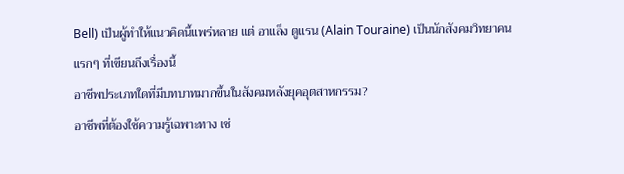Bell) เป็นผู้ทำให้แนวคิดนี้แพร่หลาย แต่ อาแล็ง ตูแรน (Alain Touraine) เป็นนักสังคมวิทยาคนแรกๆ ที่เขียนถึงเรื่องนี้
อาชีพประเภทใดที่มีบทบาทมากขึ้นในสังคมหลังยุคอุตสาหกรรม?
อาชีพที่ต้องใช้ความรู้เฉพาะทาง เช่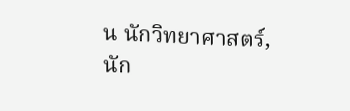น นักวิทยาศาสตร์, นัก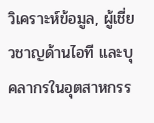วิเคราะห์ข้อมูล, ผู้เชี่ยวชาญด้านไอที และบุคลากรในอุตสาหกรร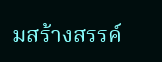มสร้างสรรค์